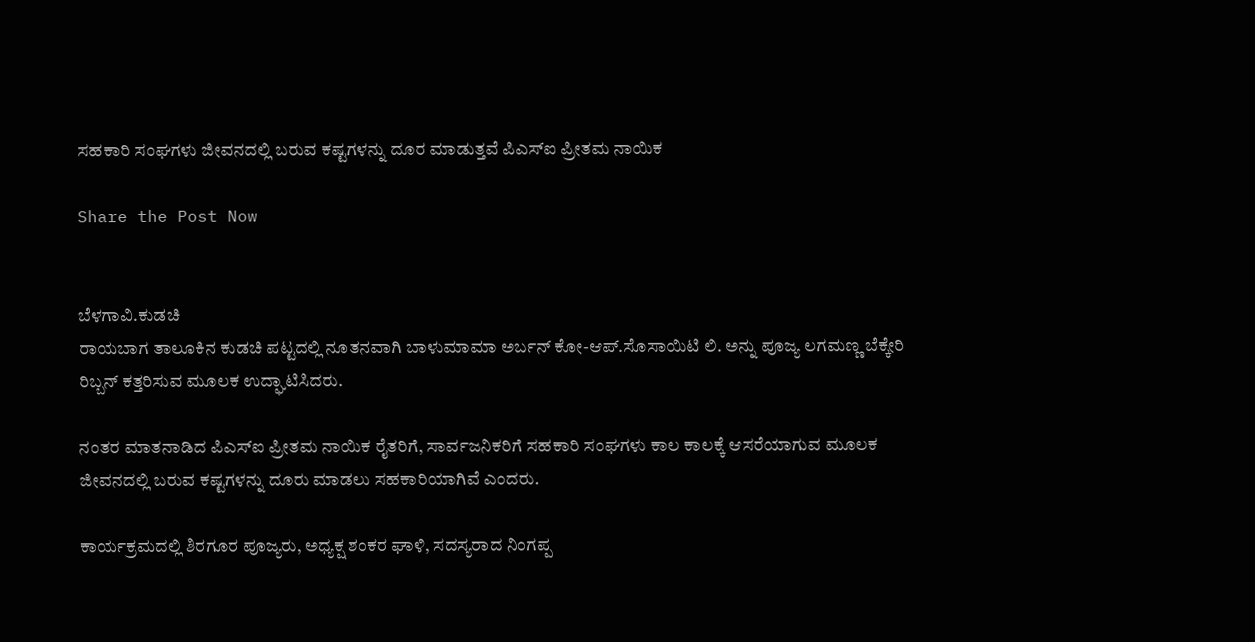ಸಹಕಾರಿ ಸಂಘಗಳು ಜೀವನದಲ್ಲಿ ಬರುವ ಕಷ್ಟಗಳನ್ನು ದೂರ ಮಾಡುತ್ತವೆ ಪಿಎಸ್ಐ ಪ್ರೀತಮ ನಾಯಿಕ

Share the Post Now


ಬೆಳಗಾವಿ.ಕುಡಚಿ
ರಾಯಬಾಗ ತಾಲೂಕಿನ ಕುಡಚಿ ಪಟ್ಟದಲ್ಲಿ ನೂತನವಾಗಿ ಬಾಳುಮಾಮಾ ಅರ್ಬನ್ ಕೋ-ಆಪ್.ಸೊಸಾಯಿಟಿ ಲಿ. ಅನ್ನು ಪೂಜ್ಯ ಲಗಮಣ್ಣ ಬೆಕ್ಕೇರಿ ರಿಬ್ಬನ್ ಕತ್ತರಿಸುವ ಮೂಲಕ ಉದ್ಘಾಟಿಸಿದರು.

ನಂತರ ಮಾತನಾಡಿದ ಪಿಎಸ್ಐ ಪ್ರೀತಮ ನಾಯಿಕ ರೈತರಿಗೆ, ಸಾರ್ವಜನಿಕರಿಗೆ ಸಹಕಾರಿ ಸಂಘಗಳು ಕಾಲ ಕಾಲಕ್ಕೆ ಆಸರೆಯಾಗುವ ಮೂಲಕ ಜೀವನದಲ್ಲಿ ಬರುವ ಕಷ್ಟಗಳನ್ನು ದೂರು ಮಾಡಲು ಸಹಕಾರಿಯಾಗಿವೆ ಎಂದರು.

ಕಾರ್ಯಕ್ರಮದಲ್ಲಿ ಶಿರಗೂರ ಪೂಜ್ಯರು, ಅಧ್ಯಕ್ಷ ಶಂಕರ ಘಾಳಿ, ಸದಸ್ಯರಾದ ನಿಂಗಪ್ಪ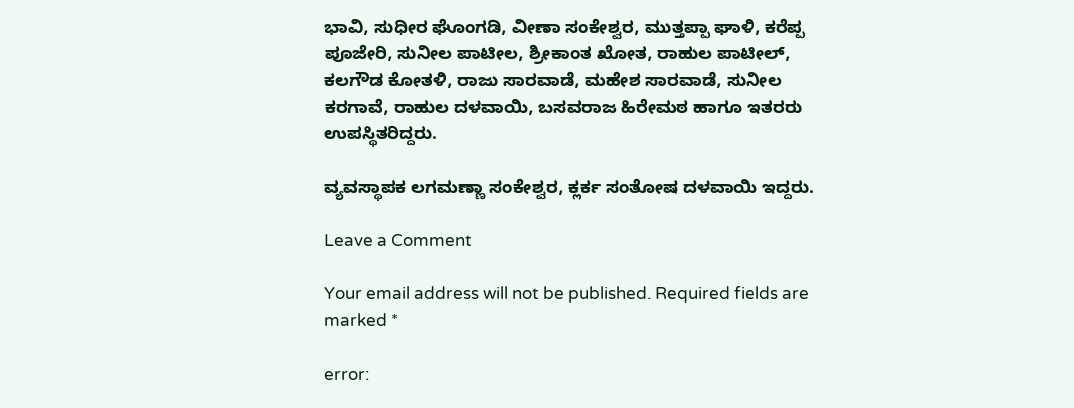ಭಾವಿ, ಸುಧೀರ ಘೊಂಗಡಿ, ವೀಣಾ ಸಂಕೇಶ್ವರ, ಮುತ್ತಪ್ಪಾ ಘಾಳಿ, ಕರೆಪ್ಪ ಪೂಜೇರಿ, ಸುನೀಲ ಪಾಟೀಲ, ಶ್ರೀಕಾಂತ ಖೋತ, ರಾಹುಲ ಪಾಟೀಲ್, ಕಲಗೌಡ ಕೋತಳಿ, ರಾಜು ಸಾರವಾಡೆ, ಮಹೇಶ ಸಾರವಾಡೆ, ಸುನೀಲ ಕರಗಾವೆ, ರಾಹುಲ ದಳವಾಯಿ, ಬಸವರಾಜ ಹಿರೇಮಠ ಹಾಗೂ ಇತರರು ಉಪಸ್ಥಿತರಿದ್ದರು.

ವ್ಯವಸ್ಥಾಪಕ ಲಗಮಣ್ಣಾ ಸಂಕೇಶ್ವರ, ಕ್ಲರ್ಕ ಸಂತೋಷ ದಳವಾಯಿ ಇದ್ದರು.

Leave a Comment

Your email address will not be published. Required fields are marked *

error: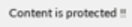Content is protected !!